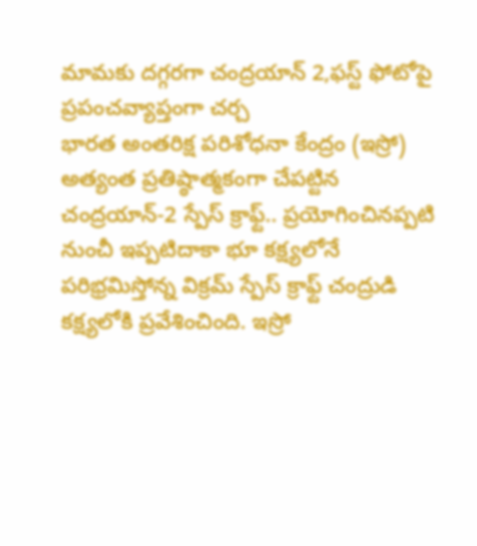మామకు దగ్గరగా చంద్రయాన్ 2,ఫస్ట్ ఫోటోపై ప్రపంచవ్యాప్తంగా చర్చ
భారత అంతరిక్ష పరిశోధనా కేంద్రం (ఇస్రో) అత్యంత ప్రతిష్ఠాత్మకంగా చేపట్టిన చంద్రయాన్-2 స్పేస్ క్రాఫ్ట్.. ప్రయోగించినప్పటి నుంచీ ఇప్పటిదాకా భూ కక్ష్యలోనే పరిభ్రమిస్తోన్న విక్రమ్ స్పేస్ క్రాఫ్ట్ చంద్రుడి కక్ష్యలోకి ప్రవేశించింది. ఇస్రో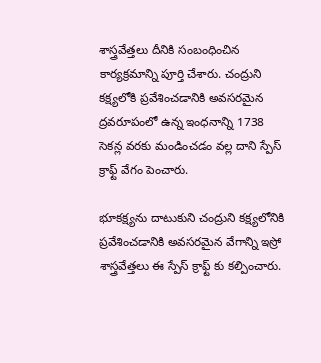శాస్త్రవేత్తలు దీనికి సంబంధించిన కార్యక్రమాన్ని పూర్తి చేశారు. చంద్రుని కక్ష్యలోకి ప్రవేశించడానికి అవసరమైన ద్రవరూపంలో ఉన్న ఇంధనాన్ని 1738 సెకన్ల వరకు మండించడం వల్ల దాని స్పేస్ క్రాఫ్ట్ వేగం పెంచారు.

భూకక్ష్యను దాటుకుని చంద్రుని కక్ష్యలోనికి ప్రవేశించడానికి అవసరమైన వేగాన్ని ఇస్రో శాస్త్రవేత్తలు ఈ స్పేస్ క్రాఫ్ట్ కు కల్పించారు.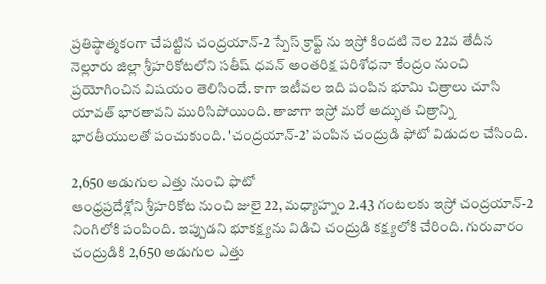ప్రతిష్ఠాత్మకంగా చేపట్టిన చంద్రయాన్-2 స్పేస్ క్రాఫ్ట్ ను ఇస్రో కిందటి నెల 22వ తేదీన నెల్లూరు జిల్లా శ్రీహరికోటలోని సతీష్ ధవన్ అంతరిక్ష పరిశోధనా కేంద్రం నుంచి ప్రయోగించిన విషయం తెలిసిందే. కాగా ఇటీవల ఇది పంపిన భూమి చిత్రాలు చూసి యావత్ భారతావని మురిసిపోయింది. తాజాగా ఇస్రో మరో అద్భుత చిత్రాన్ని భారతీయులతో పంచుకుంది. 'చంద్రయాన్-2’ పంపిన చంద్రుడి ఫోటో విడుదల చేసింది.

2,650 అడుగుల ఎత్తు నుంచి ఫొటో
ఆంధ్రప్రదేశ్లోని శ్రీహరికోట నుంచి జులై 22, మధ్యాహ్నం 2.43 గంటలకు ఇస్రో చంద్రయాన్-2 నింగిలోకి పంపింది. ఇప్పుడని భూకక్ష్యను విడిచి చంద్రుడి కక్ష్యలోకి చేరింది. గురువారం చంద్రుడికి 2,650 అడుగుల ఎత్తు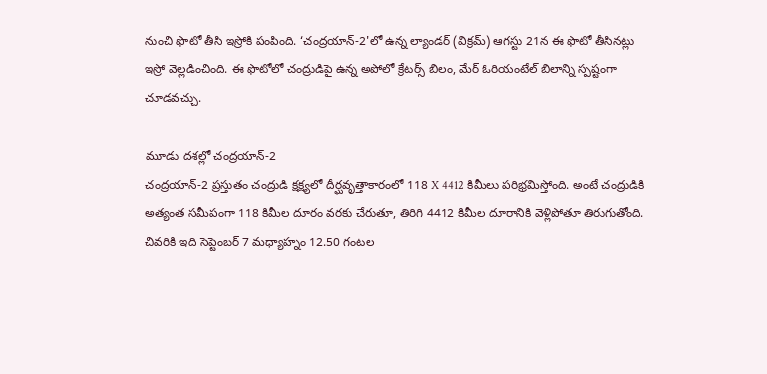నుంచి ఫొటో తీసి ఇస్రోకి పంపింది. ‘చంద్రయాన్-2'లో ఉన్న ల్యాండర్ (విక్రమ్) ఆగస్టు 21న ఈ ఫొటో తీసినట్లు ఇస్రో వెల్లడించింది. ఈ ఫొటోలో చంద్రుడిపై ఉన్న అపోలో క్రేటర్స్ బిలం, మేర్ ఓరియంటేల్ బిలాన్ని స్పష్టంగా చూడవచ్చు.

మూడు దశల్లో చంద్రయాన్-2
చంద్రయాన్-2 ప్రస్తుతం చంద్రుడి క్షక్ష్యలో దీర్ఘవృత్తాకారంలో 118 X 4412 కిమీలు పరిభ్రమిస్తోంది. అంటే చంద్రుడికి అత్యంత సమీపంగా 118 కిమీల దూరం వరకు చేరుతూ, తిరిగి 4412 కిమీల దూరానికి వెళ్లిపోతూ తిరుగుతోంది. చివరికి ఇది సెప్టెంబర్ 7 మధ్యాహ్నం 12.50 గంటల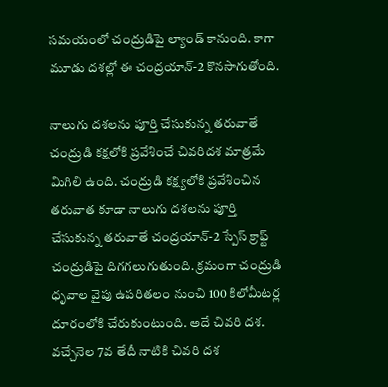సమయంలో చంద్రుడిపై ల్యాండ్ కానుంది. కాగా మూడు దశల్లో ఈ చంద్రయాన్-2 కొనసాగుతోంది.

నాలుగు దశలను పూర్తి చేసుకున్న తరువాతే
చంద్రుడి కక్షలోకి ప్రవేశించే చివరిదశ మాత్రమే మిగిలి ఉంది. చంద్రుడి కక్ష్యలోకి ప్రవేశించిన తరువాత కూడా నాలుగు దశలను పూర్తి చేసుకున్న తరువాతే చంద్రయాన్-2 స్పేస్ క్రాఫ్ట్ చంద్రుడిపై దిగగలుగుతుంది. క్రమంగా చంద్రుడి ధృవాల వైపు ఉపరితలం నుంచి 100 కిలోమీటర్ల దూరంలోకి చేరుకుంటుంది. అదే చివరి దశ. వచ్చేనెల 7వ తేదీ నాటికి చివరి దశ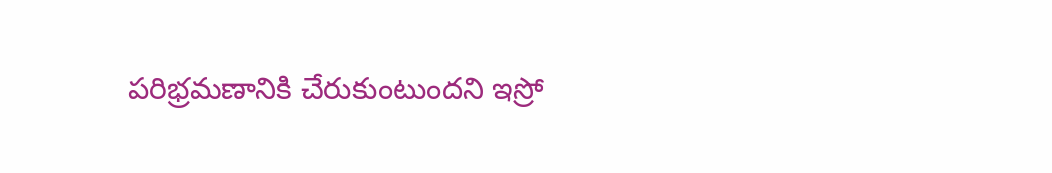పరిభ్రమణానికి చేరుకుంటుందని ఇస్రో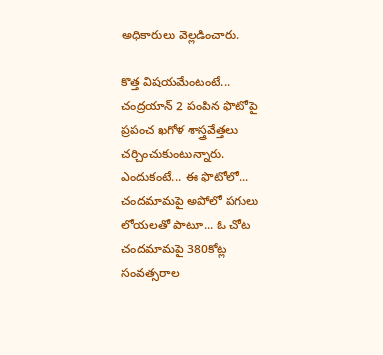అధికారులు వెల్లడించారు.

కొత్త విషయమేంటంటే...
చంద్రయాన్ 2 పంపిన ఫొటోపై ప్రపంచ ఖగోళ శాస్త్రవేత్తలు చర్చించుకుంటున్నారు. ఎందుకంటే... ఈ ఫొటోలో... చందమామపై అపోలో పగులు లోయలతో పాటూ... ఓ చోట చందమామపై 380కోట్ల సంవత్సరాల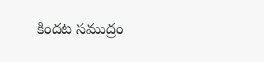కిందట సముద్రం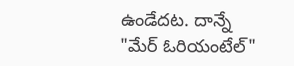ఉండేదట. దాన్నే "మేర్ ఓరియంటేల్"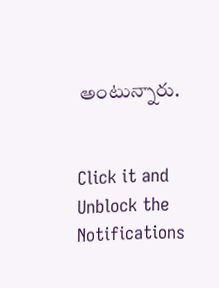అంటున్నారు.


Click it and Unblock the Notifications